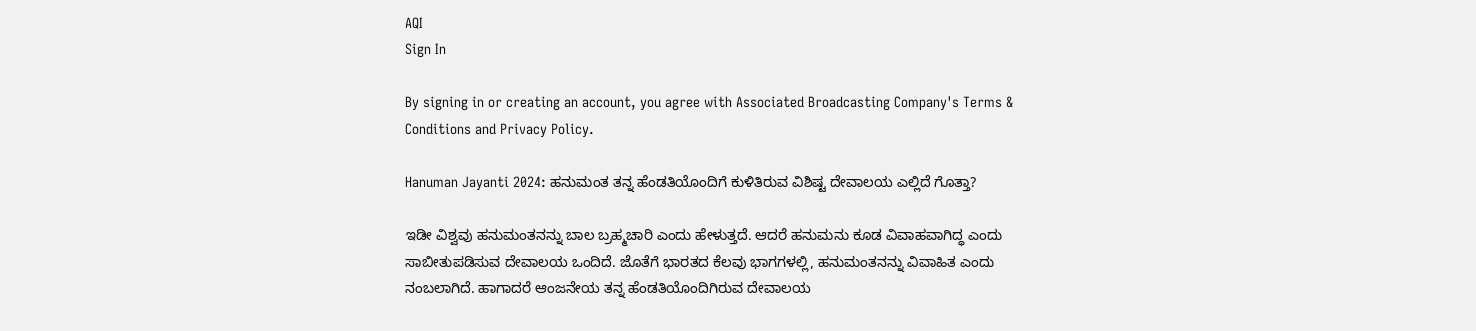AQI
Sign In

By signing in or creating an account, you agree with Associated Broadcasting Company's Terms & Conditions and Privacy Policy.

Hanuman Jayanti 2024: ಹನುಮಂತ ತನ್ನ ಹೆಂಡತಿಯೊಂದಿಗೆ ಕುಳಿತಿರುವ ವಿಶಿಷ್ಟ ದೇವಾಲಯ ಎಲ್ಲಿದೆ ಗೊತ್ತಾ?

ಇಡೀ ವಿಶ್ವವು ಹನುಮಂತನನ್ನು ಬಾಲ ಬ್ರಹ್ಮಚಾರಿ ಎಂದು ಹೇಳುತ್ತದೆ. ಆದರೆ ಹನುಮನು ಕೂಡ ವಿವಾಹವಾಗಿದ್ಧ ಎಂದು ಸಾಬೀತುಪಡಿಸುವ ದೇವಾಲಯ ಒಂದಿದೆ. ಜೊತೆಗೆ ಭಾರತದ ಕೆಲವು ಭಾಗಗಳಲ್ಲಿ, ಹನುಮಂತನನ್ನು ವಿವಾಹಿತ ಎಂದು ನಂಬಲಾಗಿದೆ. ಹಾಗಾದರೆ ಆಂಜನೇಯ ತನ್ನ ಹೆಂಡತಿಯೊಂದಿಗಿರುವ ದೇವಾಲಯ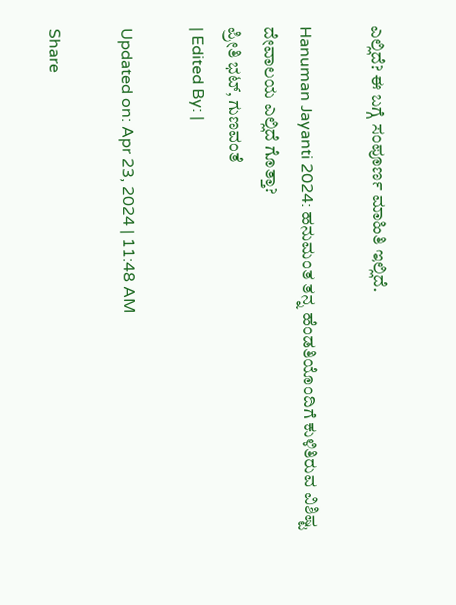ಎಲ್ಲಿದೆ? ಈ ಬಗ್ಗೆ ಸಂಪೂರ್ಣ ಮಾಹಿತಿ ಇಲ್ಲಿದೆ.

Hanuman Jayanti 2024: ಹನುಮಂತ ತನ್ನ ಹೆಂಡತಿಯೊಂದಿಗೆ ಕುಳಿತಿರುವ ವಿಶಿಷ್ಟ ದೇವಾಲಯ ಎಲ್ಲಿದೆ ಗೊತ್ತಾ?
ಪ್ರೀತಿ ಭಟ್, ಗುಣವಂತೆ
| Edited By: |

Updated on: Apr 23, 2024 | 11:48 AM

Share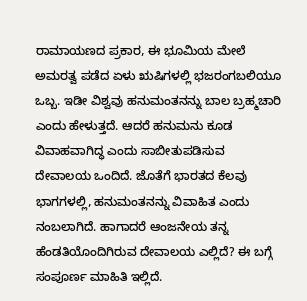ರಾಮಾಯಣದ ಪ್ರಕಾರ, ಈ ಭೂಮಿಯ ಮೇಲೆ ಅಮರತ್ವ ಪಡೆದ ಏಳು ಋಷಿಗಳಲ್ಲಿ ಭಜರಂಗಬಲಿಯೂ ಒಬ್ಬ. ಇಡೀ ವಿಶ್ವವು ಹನುಮಂತನನ್ನು ಬಾಲ ಬ್ರಹ್ಮಚಾರಿ ಎಂದು ಹೇಳುತ್ತದೆ. ಆದರೆ ಹನುಮನು ಕೂಡ ವಿವಾಹವಾಗಿದ್ಧ ಎಂದು ಸಾಬೀತುಪಡಿಸುವ ದೇವಾಲಯ ಒಂದಿದೆ. ಜೊತೆಗೆ ಭಾರತದ ಕೆಲವು ಭಾಗಗಳಲ್ಲಿ, ಹನುಮಂತನನ್ನು ವಿವಾಹಿತ ಎಂದು ನಂಬಲಾಗಿದೆ. ಹಾಗಾದರೆ ಆಂಜನೇಯ ತನ್ನ ಹೆಂಡತಿಯೊಂದಿಗಿರುವ ದೇವಾಲಯ ಎಲ್ಲಿದೆ? ಈ ಬಗ್ಗೆ ಸಂಪೂರ್ಣ ಮಾಹಿತಿ ಇಲ್ಲಿದೆ.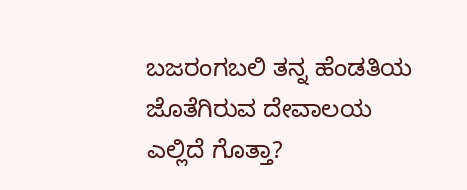ಬಜರಂಗಬಲಿ ತನ್ನ ಹೆಂಡತಿಯ ಜೊತೆಗಿರುವ ದೇವಾಲಯ ಎಲ್ಲಿದೆ ಗೊತ್ತಾ?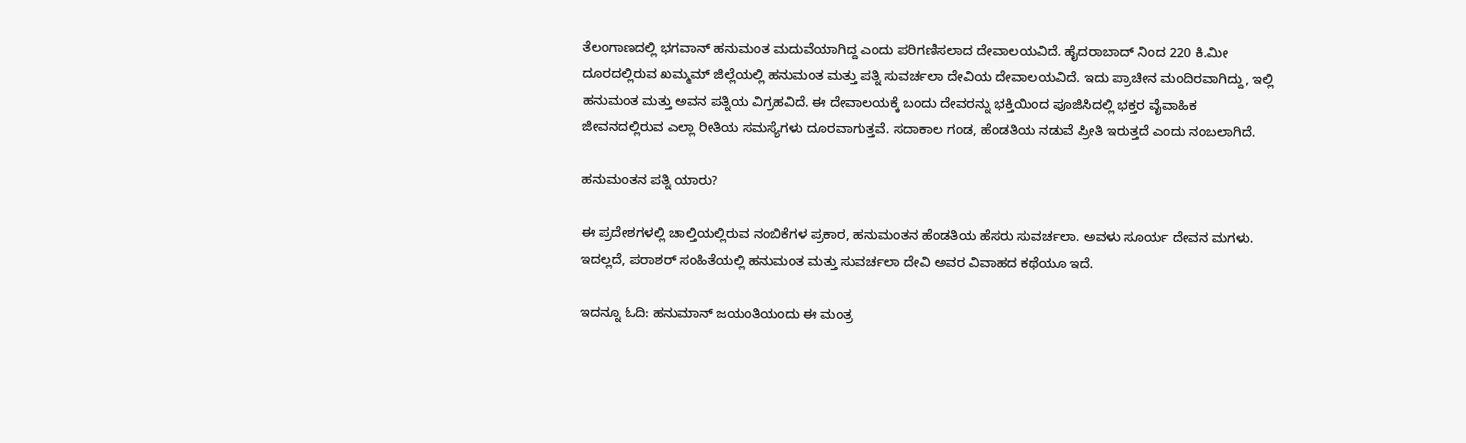ತೆಲಂಗಾಣದಲ್ಲಿ ಭಗವಾನ್ ಹನುಮಂತ ಮದುವೆಯಾಗಿದ್ದ ಎಂದು ಪರಿಗಣಿಸಲಾದ ದೇವಾಲಯವಿದೆ. ಹೈದರಾಬಾದ್ ನಿಂದ 220 ಕಿ.ಮೀ ದೂರದಲ್ಲಿರುವ ಖಮ್ಮಮ್ ಜಿಲ್ಲೆಯಲ್ಲಿ ಹನುಮಂತ ಮತ್ತು ಪತ್ನಿ ಸುವರ್ಚಲಾ ದೇವಿಯ ದೇವಾಲಯವಿದೆ. ಇದು ಪ್ರಾಚೀನ ಮಂದಿರವಾಗಿದ್ದು, ಇಲ್ಲಿ ಹನುಮಂತ ಮತ್ತು ಅವನ ಪತ್ನಿಯ ವಿಗ್ರಹವಿದೆ. ಈ ದೇವಾಲಯಕ್ಕೆ ಬಂದು ದೇವರನ್ನು ಭಕ್ತಿಯಿಂದ ಪೂಜಿಸಿದಲ್ಲಿ ಭಕ್ತರ ವೈವಾಹಿಕ ಜೀವನದಲ್ಲಿರುವ ಎಲ್ಲಾ ರೀತಿಯ ಸಮಸ್ಯೆಗಳು ದೂರವಾಗುತ್ತವೆ. ಸದಾಕಾಲ ಗಂಡ, ಹೆಂಡತಿಯ ನಡುವೆ ಪ್ರೀತಿ ಇರುತ್ತದೆ ಎಂದು ನಂಬಲಾಗಿದೆ.

ಹನುಮಂತನ ಪತ್ನಿ ಯಾರು?

ಈ ಪ್ರದೇಶಗಳಲ್ಲಿ ಚಾಲ್ತಿಯಲ್ಲಿರುವ ನಂಬಿಕೆಗಳ ಪ್ರಕಾರ, ಹನುಮಂತನ ಹೆಂಡತಿಯ ಹೆಸರು ಸುವರ್ಚಲಾ. ಅವಳು ಸೂರ್ಯ ದೇವನ ಮಗಳು. ಇದಲ್ಲದೆ, ಪರಾಶರ್ ಸಂಹಿತೆಯಲ್ಲಿ ಹನುಮಂತ ಮತ್ತು ಸುವರ್ಚಲಾ ದೇವಿ ಅವರ ವಿವಾಹದ ಕಥೆಯೂ ಇದೆ.

ಇದನ್ನೂ ಓದಿ: ಹನುಮಾನ್ ಜಯಂತಿಯಂದು ಈ ಮಂತ್ರ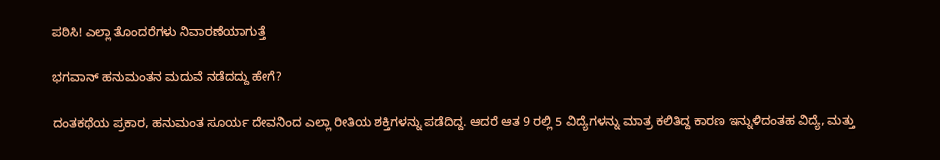ಪಠಿಸಿ! ಎಲ್ಲಾ ತೊಂದರೆಗಳು ನಿವಾರಣೆಯಾಗುತ್ತೆ

ಭಗವಾನ್ ಹನುಮಂತನ ಮದುವೆ ನಡೆದದ್ದು ಹೇಗೆ?

ದಂತಕಥೆಯ ಪ್ರಕಾರ, ಹನುಮಂತ ಸೂರ್ಯ ದೇವನಿಂದ ಎಲ್ಲಾ ರೀತಿಯ ಶಕ್ತಿಗಳನ್ನು ಪಡೆದಿದ್ದ. ಆದರೆ ಆತ 9 ರಲ್ಲಿ 5 ವಿದ್ಯೆಗಳನ್ನು ಮಾತ್ರ ಕಲಿತಿದ್ದ ಕಾರಣ ಇನ್ನುಳಿದಂತಹ ವಿದ್ಯೆ, ಮತ್ತು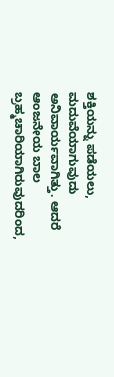ಶಕ್ತಿಯನ್ನು ಪಡೆಯಲು, ಮದುವೆಯಾಗುವುದು ಅನಿವಾರ್ಯವಾಗಿತ್ತು. ಆದರೆ ಆಂಜನೇಯ ಬಾಲ ಬ್ರಹ್ಮಚಾರಿಯಾಗಿರುವುದರಿಂದ,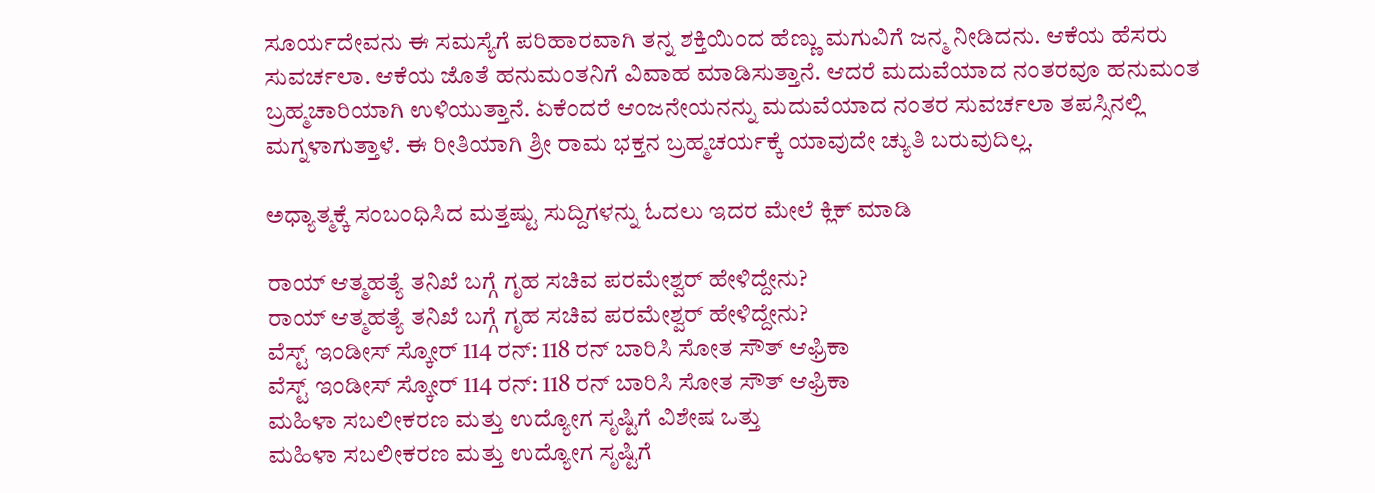ಸೂರ್ಯದೇವನು ಈ ಸಮಸ್ಯೆಗೆ ಪರಿಹಾರವಾಗಿ ತನ್ನ ಶಕ್ತಿಯಿಂದ ಹೆಣ್ಣು ಮಗುವಿಗೆ ಜನ್ಮ ನೀಡಿದನು. ಆಕೆಯ ಹೆಸರು ಸುವರ್ಚಲಾ. ಆಕೆಯ ಜೊತೆ ಹನುಮಂತನಿಗೆ ವಿವಾಹ ಮಾಡಿಸುತ್ತಾನೆ. ಆದರೆ ಮದುವೆಯಾದ ನಂತರವೂ ಹನುಮಂತ ಬ್ರಹ್ಮಚಾರಿಯಾಗಿ ಉಳಿಯುತ್ತಾನೆ. ಏಕೆಂದರೆ ಆಂಜನೇಯನನ್ನು ಮದುವೆಯಾದ ನಂತರ ಸುವರ್ಚಲಾ ತಪಸ್ಸಿನಲ್ಲಿ ಮಗ್ನಳಾಗುತ್ತಾಳೆ. ಈ ರೀತಿಯಾಗಿ ಶ್ರೀ ರಾಮ ಭಕ್ತನ ಬ್ರಹ್ಮಚರ್ಯಕ್ಕೆ ಯಾವುದೇ ಚ್ಯುತಿ ಬರುವುದಿಲ್ಲ.

ಅಧ್ಯಾತ್ಮಕ್ಕೆ ಸಂಬಂಧಿಸಿದ ಮತ್ತಷ್ಟು ಸುದ್ದಿಗಳನ್ನು ಓದಲು ಇದರ ಮೇಲೆ ಕ್ಲಿಕ್ ಮಾಡಿ

ರಾಯ್ ಆತ್ಮಹತ್ಯೆ ತನಿಖೆ ಬಗ್ಗೆ ಗೃಹ ಸಚಿವ ಪರಮೇಶ್ವರ್ ಹೇಳಿದ್ದೇನು?
ರಾಯ್ ಆತ್ಮಹತ್ಯೆ ತನಿಖೆ ಬಗ್ಗೆ ಗೃಹ ಸಚಿವ ಪರಮೇಶ್ವರ್ ಹೇಳಿದ್ದೇನು?
ವೆಸ್ಟ್ ಇಂಡೀಸ್ ಸ್ಕೋರ್ 114 ರನ್: 118 ರನ್ ಬಾರಿಸಿ ಸೋತ ಸೌತ್ ಆಫ್ರಿಕಾ
ವೆಸ್ಟ್ ಇಂಡೀಸ್ ಸ್ಕೋರ್ 114 ರನ್: 118 ರನ್ ಬಾರಿಸಿ ಸೋತ ಸೌತ್ ಆಫ್ರಿಕಾ
ಮಹಿಳಾ ಸಬಲೀಕರಣ ಮತ್ತು ಉದ್ಯೋಗ ಸೃಷ್ಟಿಗೆ ವಿಶೇಷ ಒತ್ತು
ಮಹಿಳಾ ಸಬಲೀಕರಣ ಮತ್ತು ಉದ್ಯೋಗ ಸೃಷ್ಟಿಗೆ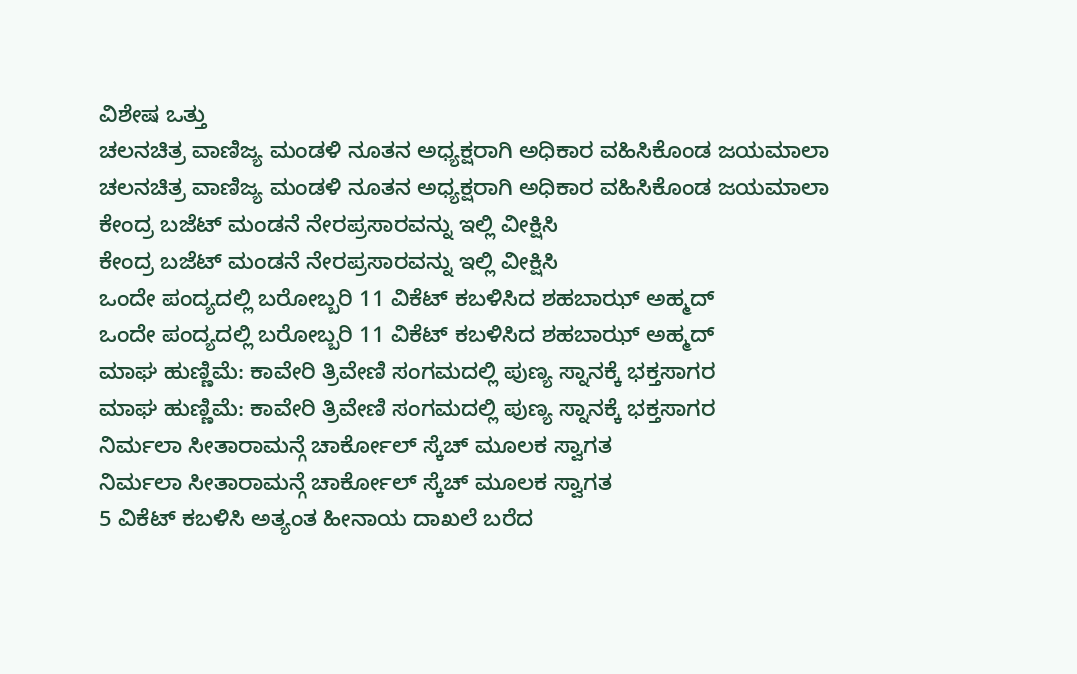ವಿಶೇಷ ಒತ್ತು
ಚಲನಚಿತ್ರ ವಾಣಿಜ್ಯ ಮಂಡಳಿ ನೂತನ ಅಧ್ಯಕ್ಷರಾಗಿ ಅಧಿಕಾರ ವಹಿಸಿಕೊಂಡ ಜಯಮಾಲಾ
ಚಲನಚಿತ್ರ ವಾಣಿಜ್ಯ ಮಂಡಳಿ ನೂತನ ಅಧ್ಯಕ್ಷರಾಗಿ ಅಧಿಕಾರ ವಹಿಸಿಕೊಂಡ ಜಯಮಾಲಾ
ಕೇಂದ್ರ ಬಜೆಟ್‌ ಮಂಡನೆ ನೇರಪ್ರಸಾರವನ್ನು ಇಲ್ಲಿ ವೀಕ್ಷಿಸಿ
ಕೇಂದ್ರ ಬಜೆಟ್‌ ಮಂಡನೆ ನೇರಪ್ರಸಾರವನ್ನು ಇಲ್ಲಿ ವೀಕ್ಷಿಸಿ
ಒಂದೇ ಪಂದ್ಯದಲ್ಲಿ ಬರೋಬ್ಬರಿ 11 ವಿಕೆಟ್ ಕಬಳಿಸಿದ ಶಹಬಾಝ್ ಅಹ್ಮದ್
ಒಂದೇ ಪಂದ್ಯದಲ್ಲಿ ಬರೋಬ್ಬರಿ 11 ವಿಕೆಟ್ ಕಬಳಿಸಿದ ಶಹಬಾಝ್ ಅಹ್ಮದ್
ಮಾಘ ಹುಣ್ಣಿಮೆ: ಕಾವೇರಿ ತ್ರಿವೇಣಿ ಸಂಗಮದಲ್ಲಿ ಪುಣ್ಯ ಸ್ನಾನಕ್ಕೆ ಭಕ್ತಸಾಗರ
ಮಾಘ ಹುಣ್ಣಿಮೆ: ಕಾವೇರಿ ತ್ರಿವೇಣಿ ಸಂಗಮದಲ್ಲಿ ಪುಣ್ಯ ಸ್ನಾನಕ್ಕೆ ಭಕ್ತಸಾಗರ
ನಿರ್ಮಲಾ ಸೀತಾರಾಮನ್ಗೆ ಚಾರ್ಕೋಲ್ ಸ್ಕೆಚ್ ಮೂಲಕ ಸ್ವಾಗತ
ನಿರ್ಮಲಾ ಸೀತಾರಾಮನ್ಗೆ ಚಾರ್ಕೋಲ್ ಸ್ಕೆಚ್ ಮೂಲಕ ಸ್ವಾಗತ
5 ವಿಕೆಟ್ ಕಬಳಿಸಿ ಅತ್ಯಂತ ಹೀನಾಯ ದಾಖಲೆ ಬರೆದ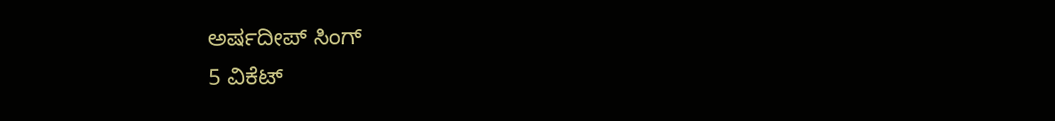ಅರ್ಷದೀಪ್ ಸಿಂಗ್
5 ವಿಕೆಟ್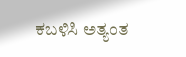ಕಬಳಿಸಿ ಅತ್ಯಂತ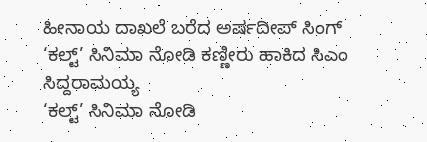ಹೀನಾಯ ದಾಖಲೆ ಬರೆದ ಅರ್ಷದೀಪ್ ಸಿಂಗ್
‘ಕಲ್ಟ್’ ಸಿನಿಮಾ ನೋಡಿ ಕಣ್ಣೀರು ಹಾಕಿದ ಸಿಎಂ ಸಿದ್ದರಾಮಯ್ಯ
‘ಕಲ್ಟ್’ ಸಿನಿಮಾ ನೋಡಿ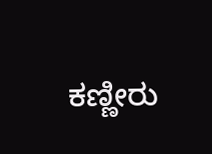ಕಣ್ಣೀರು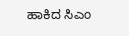ಹಾಕಿದ ಸಿಎಂ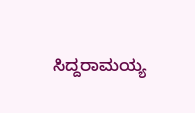ಸಿದ್ದರಾಮಯ್ಯ